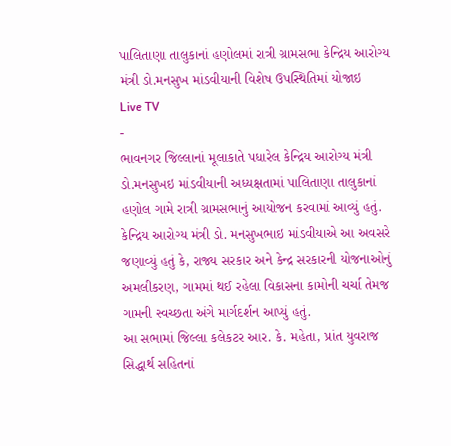પાલિતાણા તાલુકાનાં હણોલમાં રાત્રી ગ્રામસભા કેન્દ્રિય આરોગ્ય મંત્રી ડો.મનસુખ માંડવીયાની વિશેષ ઉપસ્થિતિમાં યોજાઇ
Live TV
-
ભાવનગર જિલ્લાનાં મૂલાકાતે પધારેલ કેન્દ્રિય આરોગ્ય મંત્રી ડો.મનસુખઇ માંડવીયાની અધ્યક્ષતામાં પાલિતાણા તાલુકાનાં હણોલ ગામે રાત્રી ગ્રામસભાનું આયોજન કરવામાં આવ્યું હતું.
કેન્દ્રિય આરોગ્ય મંત્રી ડો. મનસુખભાઇ માંડવીયાએ આ અવસરે જણાવ્યું હતું કે, રાજ્ય સરકાર અને કેન્દ્ર સરકારની યોજનાઓનું અમલીકરણ, ગામમાં થઈ રહેલા વિકાસના કામોની ચર્ચા તેમજ ગામની સ્વચ્છતા અંગે માર્ગદર્શન આપ્યું હતું.
આ સભામાં જિલ્લા કલેકટર આર. કે. મહેતા, પ્રાંત યુવરાજ સિદ્ધાર્થ સહિતનાં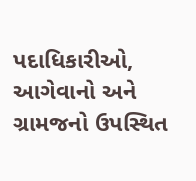પદાધિકારીઓ, આગેવાનો અને ગ્રામજનો ઉપસ્થિત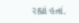રહ્યાં હતાં.